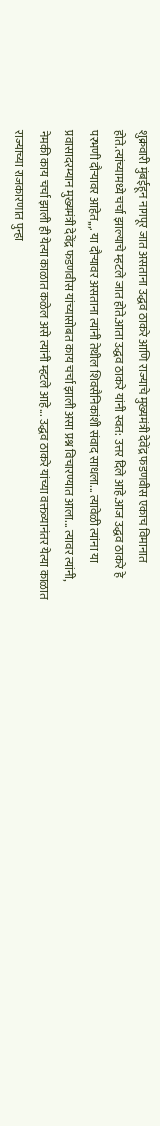शुक्रवारी मुंबईहून नागपूर जात असताना उद्धव ठाकरे आणि राज्याचे मुख्यमंत्री देवेंद्र फडणवीस एकाच विमानात होते.त्यांच्यामध्ये चर्चा झाल्याचे म्हटले जात होते.आता उद्धव ठाकरे यांनी स्वत: उत्तर दिले आहे.आज उद्धव ठाकरे हे परभणी दौऱ्यावर आहेत,,,. या दौऱ्यावर असताना त्यांनी तेथील शिवसैनिकांशी संवाद साधला... त्यावेळी त्यांना या प्रवासादरम्यान मुख्यमंत्री देवेंद्र फडणवीस यांच्यासोबत काय चर्चा झाली असा प्रश्न विचारण्यात आला... त्यावर त्यांनी, नेमकी काय चर्चा झाली ही येत्या काळात कळेल असे त्यांनी म्हटले आहे... उद्धव ठाकरे यांच्या वक्तव्यानंतर येत्या काळात राज्याच्या राजकारणात पुन्हा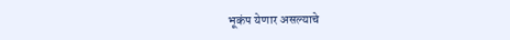भूकंप येणार असल्याचे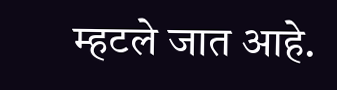म्हटले जात आहे.